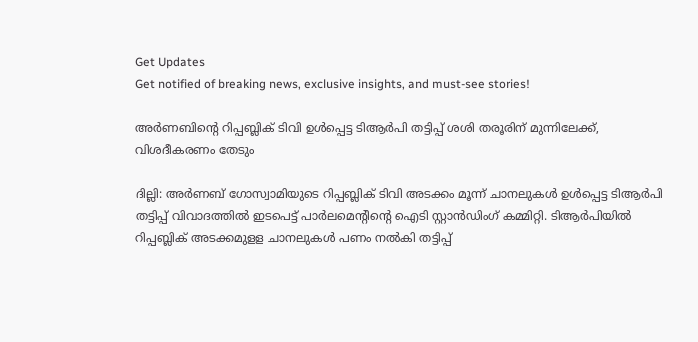Get Updates
Get notified of breaking news, exclusive insights, and must-see stories!

അർണബിന്റെ റിപ്പബ്ലിക് ടിവി ഉൾപ്പെട്ട ടിആർപി തട്ടിപ്പ് ശശി തരൂരിന് മുന്നിലേക്ക്, വിശദീകരണം തേടും

ദില്ലി: അര്‍ണബ് ഗോസ്വാമിയുടെ റിപ്പബ്ലിക് ടിവി അടക്കം മൂന്ന് ചാനലുകള്‍ ഉള്‍പ്പെട്ട ടിആര്‍പി തട്ടിപ്പ് വിവാദത്തില്‍ ഇടപെട്ട് പാര്‍ലമെന്റിന്റെ ഐടി സ്റ്റാന്‍ഡിംഗ് കമ്മിറ്റി. ടിആര്‍പിയില്‍ റിപ്പബ്ലിക് അടക്കമുളള ചാനലുകള്‍ പണം നല്‍കി തട്ടിപ്പ്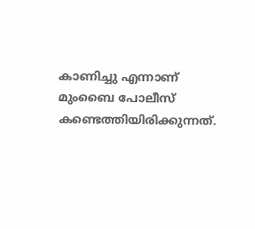കാണിച്ചു എന്നാണ് മുംബൈ പോലീസ് കണ്ടെത്തിയിരിക്കുന്നത്.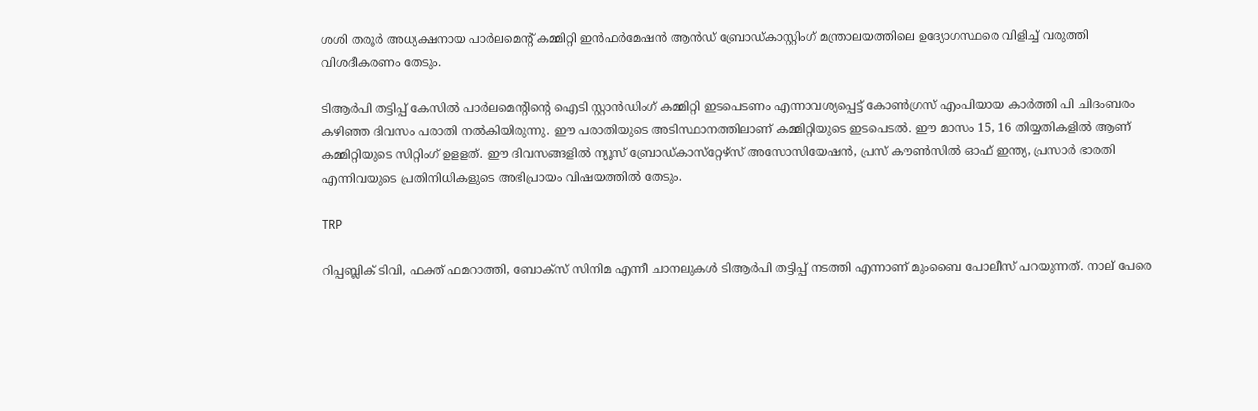ശശി തരൂര്‍ അധ്യക്ഷനായ പാര്‍ലമെന്റ് കമ്മിറ്റി ഇന്‍ഫര്‍മേഷന്‍ ആന്‍ഡ് ബ്രോഡ്കാസ്റ്റിംഗ് മന്ത്രാലയത്തിലെ ഉദ്യോഗസ്ഥരെ വിളിച്ച് വരുത്തി വിശദീകരണം തേടും.

ടിആര്‍പി തട്ടിപ്പ് കേസില്‍ പാര്‍ലമെന്റിന്റെ ഐടി സ്റ്റാന്‍ഡിംഗ് കമ്മിറ്റി ഇടപെടണം എന്നാവശ്യപ്പെട്ട് കോണ്‍ഗ്രസ് എംപിയായ കാര്‍ത്തി പി ചിദംബരം കഴിഞ്ഞ ദിവസം പരാതി നല്‍കിയിരുന്നു. ഈ പരാതിയുടെ അടിസ്ഥാനത്തിലാണ് കമ്മിറ്റിയുടെ ഇടപെടല്‍. ഈ മാസം 15, 16 തിയ്യതികളില്‍ ആണ് കമ്മിറ്റിയുടെ സിറ്റിംഗ് ഉളളത്. ഈ ദിവസങ്ങളില്‍ ന്യൂസ് ബ്രോഡ്കാസ്‌റ്റേഴ്‌സ് അസോസിയേഷന്‍, പ്രസ് കൗണ്‍സില്‍ ഓഫ് ഇന്ത്യ, പ്രസാര്‍ ഭാരതി എന്നിവയുടെ പ്രതിനിധികളുടെ അഭിപ്രായം വിഷയത്തില്‍ തേടും.

TRP

റിപ്പബ്ലിക് ടിവി, ഫക്ത് ഫമറാത്തി, ബോക്‌സ് സിനിമ എന്നീ ചാനലുകള്‍ ടിആര്‍പി തട്ടിപ്പ് നടത്തി എന്നാണ് മുംബൈ പോലീസ് പറയുന്നത്. നാല് പേരെ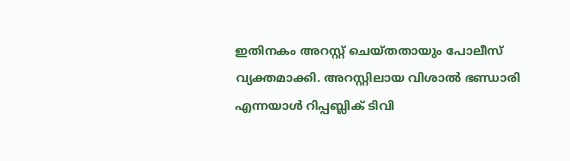ഇതിനകം അറസ്റ്റ് ചെയ്തതായും പോലീസ് വ്യക്തമാക്കി. അറസ്റ്റിലായ വിശാല്‍ ഭണ്ഡാരി എന്നയാള്‍ റിപ്പബ്ലിക് ടിവി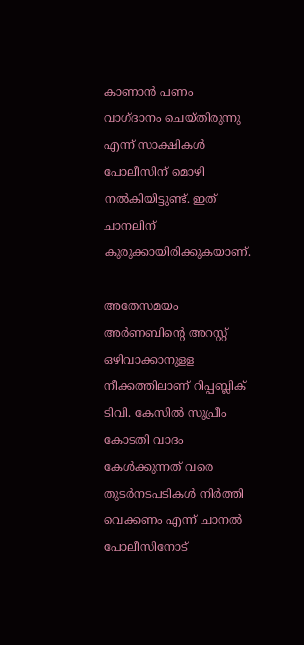കാണാന്‍ പണം വാഗ്ദാനം ചെയ്തിരുന്നു എന്ന് സാക്ഷികള്‍ പോലീസിന് മൊഴി നല്‍കിയിട്ടുണ്ട്. ഇത് ചാനലിന് കുരുക്കായിരിക്കുകയാണ്.

അതേസമയം അര്‍ണബിന്റെ അറസ്റ്റ് ഒഴിവാക്കാനുളള നീക്കത്തിലാണ് റിപ്പബ്ലിക് ടിവി. കേസില്‍ സുപ്രീം കോടതി വാദം കേള്‍ക്കുന്നത് വരെ തുടര്‍നടപടികള്‍ നിര്‍ത്തി വെക്കണം എന്ന് ചാനല്‍ പോലീസിനോട്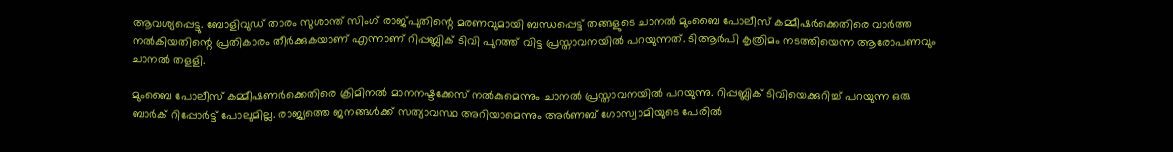ആവശ്യപ്പെട്ടു. ബോളിവുഡ് താരം സുശാന്ത് സിംഗ് രാജ്പുതിന്റെ മരണവുമായി ബന്ധപ്പെട്ട് തങ്ങളുടെ ചാനല്‍ മുംബൈ പോലീസ് കമ്മീഷര്‍ക്കെതിരെ വാര്‍ത്ത നല്‍കിയതിന്റെ പ്രതികാരം തീര്‍ക്കുകയാണ് എന്നാണ് റിപ്പബ്ലിക് ടിവി പുറത്ത് വിട്ട പ്രസ്താവനയില്‍ പറയുന്നത്. ടിആര്‍പി കൃത്രിമം നടത്തിയെന്ന ആരോപണവും ചാനല്‍ തളളി.

മുംബൈ പോലീസ് കമ്മീഷണര്‍ക്കെതിരെ ക്രിമിനല്‍ മാനനഷ്ടക്കേസ് നല്‍കുമെന്നും ചാനല്‍ പ്രസ്താവനയില്‍ പറയുന്നു. റിപ്പബ്ലിക് ടിവിയെക്കുറിച്ച് പറയുന്ന ഒരു ബാര്‍ക് റിപ്പോര്‍ട്ട് പോലുമില്ല. രാജ്യത്തെ ജനങ്ങള്‍ക്ക് സത്യാവസ്ഥ അറിയാമെന്നും അര്‍ണബ് ഗോസ്വാമിയുടെ പേരില്‍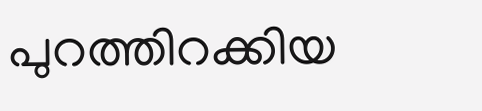പുറത്തിറക്കിയ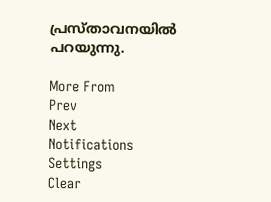പ്രസ്താവനയില്‍ പറയുന്നു.

More From
Prev
Next
Notifications
Settings
Clear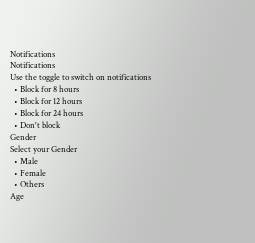Notifications
Notifications
Use the toggle to switch on notifications
  • Block for 8 hours
  • Block for 12 hours
  • Block for 24 hours
  • Don't block
Gender
Select your Gender
  • Male
  • Female
  • Others
Age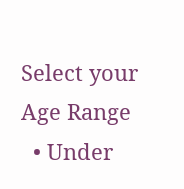Select your Age Range
  • Under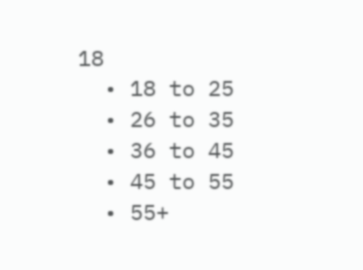18
  • 18 to 25
  • 26 to 35
  • 36 to 45
  • 45 to 55
  • 55+